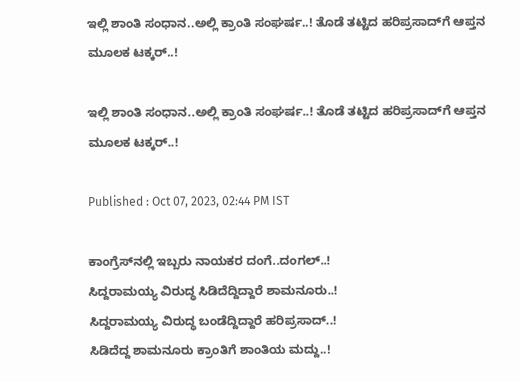ಇಲ್ಲಿ ಶಾಂತಿ ಸಂಧಾನ..ಅಲ್ಲಿ ಕ್ರಾಂತಿ ಸಂಘರ್ಷ..! ತೊಡೆ ತಟ್ಟಿದ ಹರಿಪ್ರಸಾದ್‌ಗೆ ಆಪ್ತನ ಮೂಲಕ ಟಕ್ಕರ್..!

ಇಲ್ಲಿ ಶಾಂತಿ ಸಂಧಾನ..ಅಲ್ಲಿ ಕ್ರಾಂತಿ ಸಂಘರ್ಷ..! ತೊಡೆ ತಟ್ಟಿದ ಹರಿಪ್ರಸಾದ್‌ಗೆ ಆಪ್ತನ ಮೂಲಕ ಟಕ್ಕರ್..!

Published : Oct 07, 2023, 02:44 PM IST

ಕಾಂಗ್ರೆಸ್‌ನಲ್ಲಿ ಇಬ್ಬರು ನಾಯಕರ ದಂಗೆ..ದಂಗಲ್..!
ಸಿದ್ದರಾಮಯ್ಯ ವಿರುದ್ಧ ಸಿಡಿದೆದ್ದಿದ್ದಾರೆ ಶಾಮನೂರು..!
ಸಿದ್ದರಾಮಯ್ಯ ವಿರುದ್ಧ ಬಂಡೆದ್ದಿದ್ದಾರೆ ಹರಿಪ್ರಸಾದ್..!
ಸಿಡಿದೆದ್ದ ಶಾಮನೂರು ಕ್ರಾಂತಿಗೆ ಶಾಂತಿಯ ಮದ್ದು..!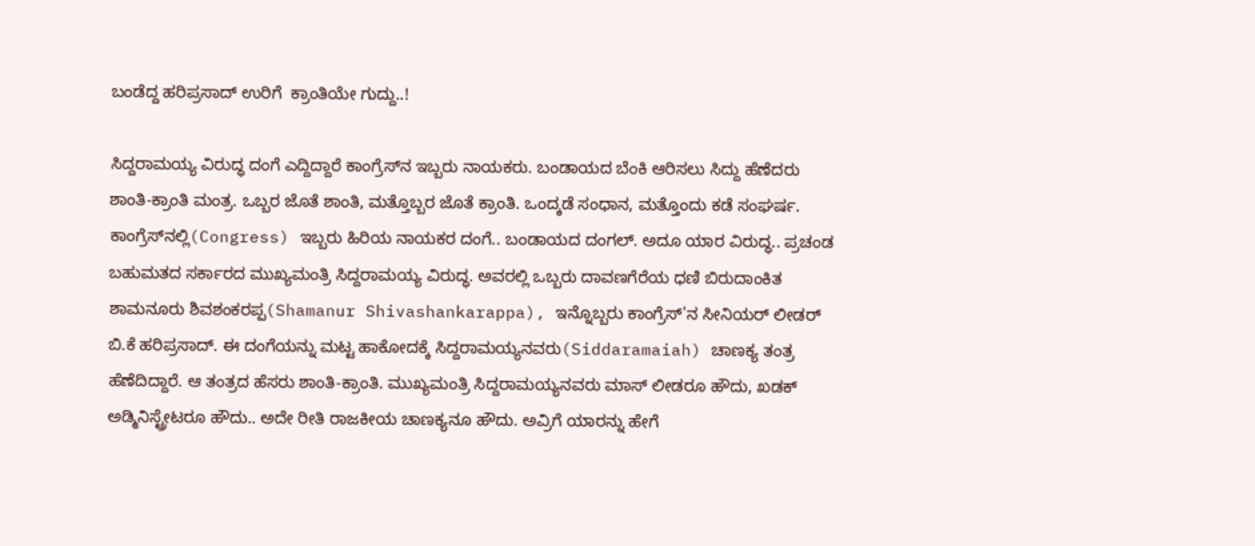ಬಂಡೆದ್ದ ಹರಿಪ್ರಸಾದ್ ಉರಿಗೆ  ಕ್ರಾಂತಿಯೇ ಗುದ್ದು..!

ಸಿದ್ದರಾಮಯ್ಯ ವಿರುದ್ಧ ದಂಗೆ ಎದ್ದಿದ್ದಾರೆ ಕಾಂಗ್ರೆಸ್‌ನ ಇಬ್ಬರು ನಾಯಕರು. ಬಂಡಾಯದ ಬೆಂಕಿ ಆರಿಸಲು ಸಿದ್ದು ಹೆಣೆದರು ಶಾಂತಿ-ಕ್ರಾಂತಿ ಮಂತ್ರ. ಒಬ್ಬರ ಜೊತೆ ಶಾಂತಿ, ಮತ್ತೊಬ್ಬರ ಜೊತೆ ಕ್ರಾಂತಿ. ಒಂದ್ಕಡೆ ಸಂಧಾನ, ಮತ್ತೊಂದು ಕಡೆ ಸಂಘರ್ಷ. ಕಾಂಗ್ರೆಸ್‌ನಲ್ಲಿ(Congress) ಇಬ್ಬರು ಹಿರಿಯ ನಾಯಕರ ದಂಗೆ.. ಬಂಡಾಯದ ದಂಗಲ್. ಅದೂ ಯಾರ ವಿರುದ್ಧ.. ಪ್ರಚಂಡ ಬಹುಮತದ ಸರ್ಕಾರದ ಮುಖ್ಯಮಂತ್ರಿ ಸಿದ್ದರಾಮಯ್ಯ ವಿರುದ್ಧ. ಅವರಲ್ಲಿ ಒಬ್ಬರು ದಾವಣಗೆರೆಯ ಧಣಿ ಬಿರುದಾಂಕಿತ ಶಾಮನೂರು ಶಿವಶಂಕರಪ್ಪ(Shamanur Shivashankarappa), ಇನ್ನೊಬ್ಬರು ಕಾಂಗ್ರೆಸ್'ನ ಸೀನಿಯರ್ ಲೀಡರ್ ಬಿ.ಕೆ ಹರಿಪ್ರಸಾದ್. ಈ ದಂಗೆಯನ್ನು ಮಟ್ಟ ಹಾಕೋದಕ್ಕೆ ಸಿದ್ದರಾಮಯ್ಯನವರು(Siddaramaiah) ಚಾಣಕ್ಯ ತಂತ್ರ ಹೆಣೆದಿದ್ದಾರೆ. ಆ ತಂತ್ರದ ಹೆಸರು ಶಾಂತಿ-ಕ್ರಾಂತಿ. ಮುಖ್ಯಮಂತ್ರಿ ಸಿದ್ದರಾಮಯ್ಯನವರು ಮಾಸ್ ಲೀಡರೂ ಹೌದು, ಖಡಕ್ ಅಡ್ಮಿನಿಸ್ಟ್ರೇಟರೂ ಹೌದು.. ಅದೇ ರೀತಿ ರಾಜಕೀಯ ಚಾಣಕ್ಯನೂ ಹೌದು. ಅವ್ರಿಗೆ ಯಾರನ್ನು ಹೇಗೆ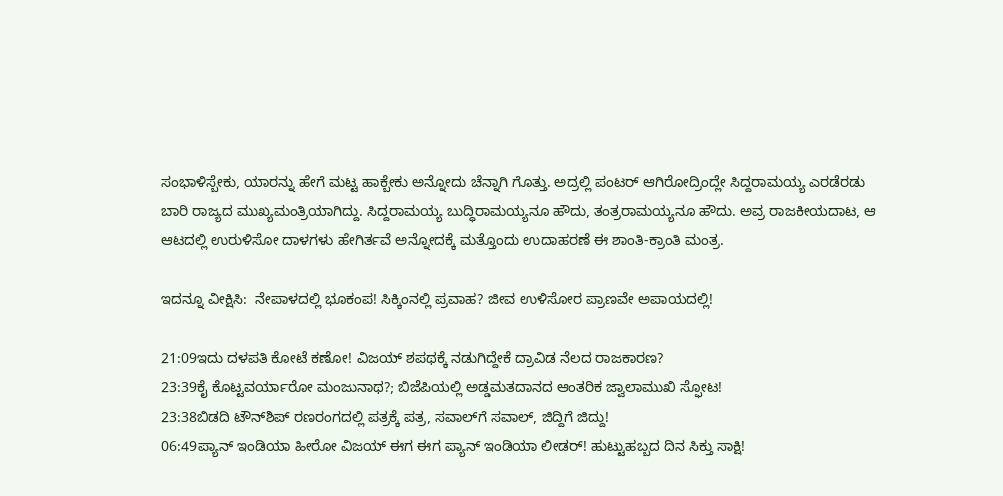ಸಂಭಾಳಿಸ್ಬೇಕು, ಯಾರನ್ನು ಹೇಗೆ ಮಟ್ಟ ಹಾಕ್ಬೇಕು ಅನ್ನೋದು ಚೆನ್ನಾಗಿ ಗೊತ್ತು. ಅದ್ರಲ್ಲಿ ಪಂಟರ್ ಆಗಿರೋದ್ರಿಂದ್ಲೇ ಸಿದ್ದರಾಮಯ್ಯ ಎರಡೆರಡು ಬಾರಿ ರಾಜ್ಯದ ಮುಖ್ಯಮಂತ್ರಿಯಾಗಿದ್ದು. ಸಿದ್ದರಾಮಯ್ಯ ಬುದ್ಧಿರಾಮಯ್ಯನೂ ಹೌದು, ತಂತ್ರರಾಮಯ್ಯನೂ ಹೌದು. ಅವ್ರ ರಾಜಕೀಯದಾಟ, ಆ ಆಟದಲ್ಲಿ ಉರುಳಿಸೋ ದಾಳಗಳು ಹೇಗಿರ್ತವೆ ಅನ್ನೋದಕ್ಕೆ ಮತ್ತೊಂದು ಉದಾಹರಣೆ ಈ ಶಾಂತಿ-ಕ್ರಾಂತಿ ಮಂತ್ರ.

ಇದನ್ನೂ ವೀಕ್ಷಿಸಿ:  ನೇಪಾಳದಲ್ಲಿ ಭೂಕಂಪ! ಸಿಕ್ಕಿಂನಲ್ಲಿ ಪ್ರವಾಹ? ಜೀವ ಉಳಿಸೋರ ಪ್ರಾಣವೇ ಅಪಾಯದಲ್ಲಿ!

21:09ಇದು ದಳಪತಿ ಕೋಟೆ ಕಣೋ! ವಿಜಯ್ ಶಪಥಕ್ಕೆ ನಡುಗಿದ್ದೇಕೆ ದ್ರಾವಿಡ ನೆಲದ ರಾಜಕಾರಣ?
23:39ಕೈ ಕೊಟ್ಟವರ್ಯಾರೋ ಮಂಜುನಾಥ?; ಬಿಜೆಪಿಯಲ್ಲಿ ಅಡ್ಡಮತದಾನದ ಆಂತರಿಕ ಜ್ವಾಲಾಮುಖಿ ಸ್ಫೋಟ!
23:38ಬಿಡದಿ ಟೌನ್‌ಶಿಪ್ ರಣರಂಗದಲ್ಲಿ ಪತ್ರಕ್ಕೆ ಪತ್ರ, ಸವಾಲ್‌ಗೆ ಸವಾಲ್, ಜಿದ್ದಿಗೆ ಜಿದ್ದು!
06:49ಪ್ಯಾನ್ ಇಂಡಿಯಾ ಹೀರೋ ವಿಜಯ್ ಈಗ ಈಗ ಪ್ಯಾನ್ ಇಂಡಿಯಾ ಲೀಡರ್! ಹುಟ್ಟುಹಬ್ಬದ ದಿನ ಸಿಕ್ತು ಸಾಕ್ಷಿ!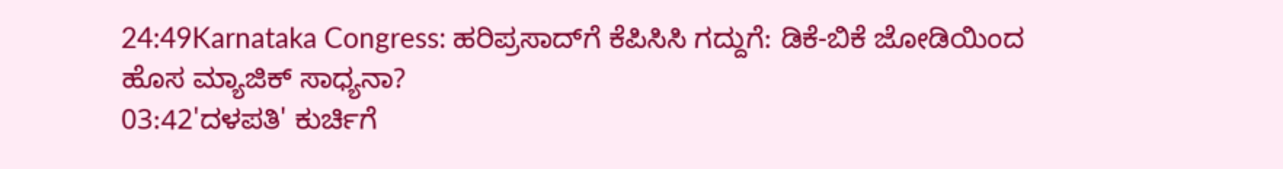24:49Karnataka Congress: ಹರಿಪ್ರಸಾದ್‌ಗೆ ಕೆಪಿಸಿಸಿ ಗದ್ದುಗೆ: ಡಿಕೆ-ಬಿಕೆ ಜೋಡಿಯಿಂದ ಹೊಸ ಮ್ಯಾಜಿಕ್ ಸಾಧ್ಯನಾ?
03:42'ದಳಪತಿ' ಕುರ್ಚಿಗೆ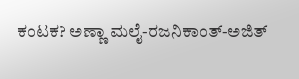ಕಂಟಕ? ಅಣ್ಣಾ ಮಲೈ-ರಜನಿಕಾಂತ್-ಅಜಿತ್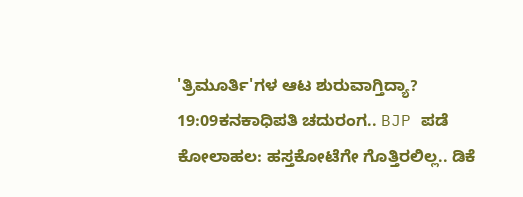'ತ್ರಿಮೂರ್ತಿ'ಗಳ ಆಟ ಶುರುವಾಗ್ತಿದ್ಯಾ?
19:09ಕನಕಾಧಿಪತಿ ಚದುರಂಗ.. BJP ಪಡೆ ಕೋಲಾಹಲ: ಹಸ್ತಕೋಟೆಗೇ ಗೊತ್ತಿರಲಿಲ್ಲ.. ಡಿಕೆ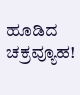ಹೂಡಿದ ಚಕ್ರವ್ಯೂಹ!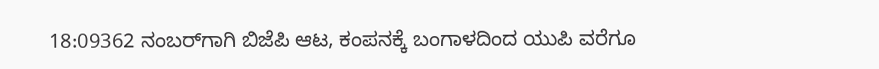18:09362 ನಂಬರ್‌ಗಾಗಿ ಬಿಜೆಪಿ ಆಟ, ಕಂಪನಕ್ಕೆ ಬಂಗಾಳದಿಂದ ಯುಪಿ ವರೆಗೂ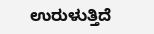ಉರುಳುತ್ತಿದೆ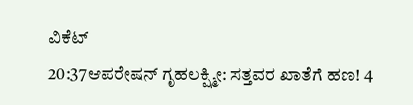ವಿಕೆಟ್
20:37ಆಪರೇಷನ್ ಗೃಹಲಕ್ಷ್ಮೀ: ಸತ್ತವರ ಖಾತೆಗೆ ಹಣ! 4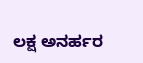ಲಕ್ಷ ಅನರ್ಹರ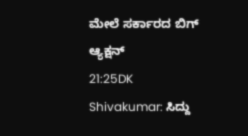ಮೇಲೆ ಸರ್ಕಾರದ ಬಿಗ್ ಆ್ಯಕ್ಷನ್
21:25DK Shivakumar: ಸಿದ್ದು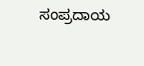ಸಂಪ್ರದಾಯ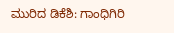ಮುರಿದ ಡಿಕೆಶಿ: ಗಾಂಧಿಗಿರಿ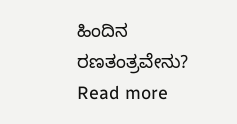ಹಿಂದಿನ ರಣತಂತ್ರವೇನು?
Read more